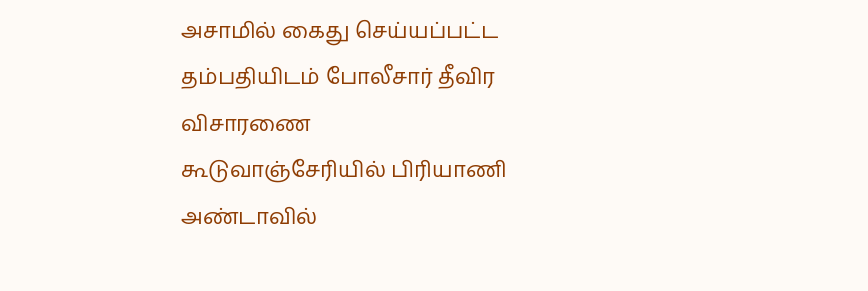அசாமில் கைது செய்யப்பட்ட தம்பதியிடம் போலீசார் தீவிர விசாரணை
கூடுவாஞ்சேரியில் பிரியாணி அண்டாவில்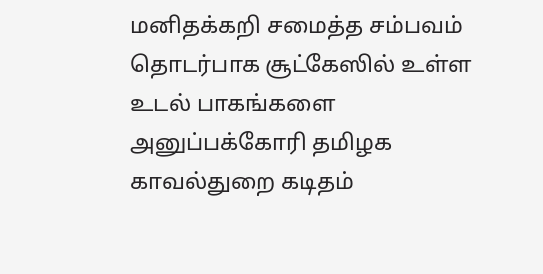மனிதக்கறி சமைத்த சம்பவம் தொடர்பாக சூட்கேஸில் உள்ள உடல் பாகங்களை அனுப்பக்கோரி தமிழக காவல்துறை கடிதம்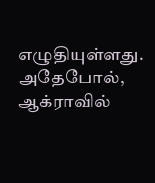எழுதியுள்ளது. அதேபோல், ஆக்ராவில்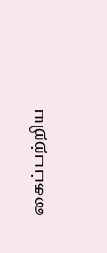கைப்பற்றிய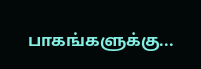பாகங்களுக்கு...